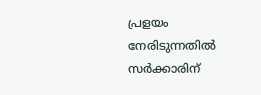പ്രളയം നേരിടുന്നതിൽ സർക്കാരിന്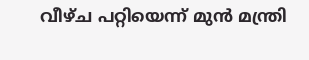വീഴ്ച പറ്റിയെന്ന് മുൻ മന്ത്രി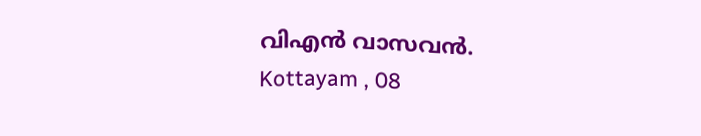വിഎൻ വാസവൻ.
Kottayam , 08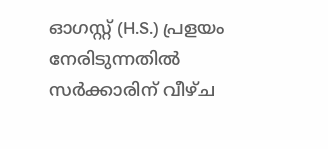ഓഗസ്റ്റ് (H.S.) പ്രളയം നേരിടുന്നതിൽ സർക്കാരിന് വീഴ്ച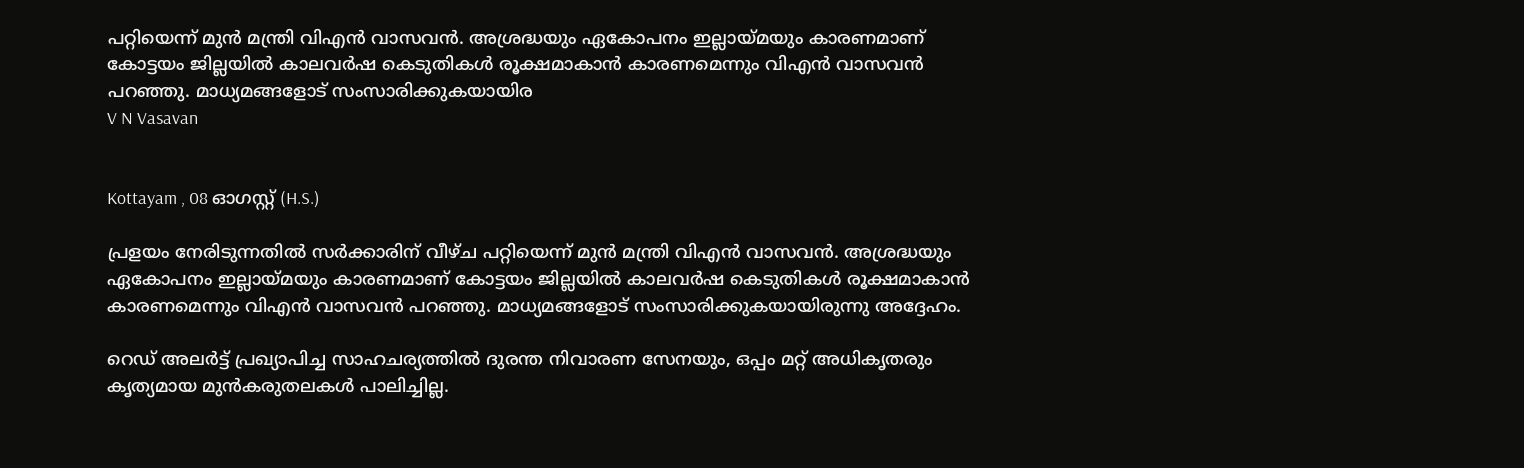പറ്റിയെന്ന് മുൻ മന്ത്രി വിഎൻ വാസവൻ. അശ്രദ്ധയും ഏകോപനം ഇല്ലായ്മയും കാരണമാണ് കോട്ടയം ജില്ലയിൽ കാലവർഷ കെടുതികൾ രൂക്ഷമാകാൻ കാരണമെന്നും വിഎൻ വാസവൻ പറഞ്ഞു. മാധ്യമങ്ങളോട് സംസാരിക്കുകയായിര
V N Vasavan


Kottayam , 08 ഓഗസ്റ്റ് (H.S.)

പ്രളയം നേരിടുന്നതിൽ സർക്കാരിന് വീഴ്ച പറ്റിയെന്ന് മുൻ മന്ത്രി വിഎൻ വാസവൻ. അശ്രദ്ധയും ഏകോപനം ഇല്ലായ്മയും കാരണമാണ് കോട്ടയം ജില്ലയിൽ കാലവർഷ കെടുതികൾ രൂക്ഷമാകാൻ കാരണമെന്നും വിഎൻ വാസവൻ പറഞ്ഞു. മാധ്യമങ്ങളോട് സംസാരിക്കുകയായിരുന്നു അദ്ദേഹം.

റെഡ് അലർട്ട് പ്രഖ്യാപിച്ച സാഹചര്യത്തിൽ ദുരന്ത നിവാരണ സേനയും, ഒപ്പം മറ്റ് അധികൃതരും കൃത്യമായ മുൻകരുതലകൾ പാലിച്ചില്ല.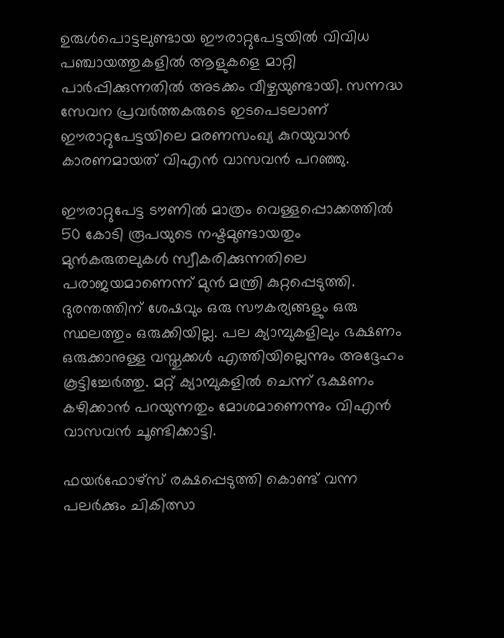ഉരുൾപൊട്ടലുണ്ടായ ഈരാറ്റുപേട്ടയിൽ വിവിധ പഞ്ചായത്തുകളിൽ ആളുകളെ മാറ്റി പാർപ്പിക്കുന്നതിൽ അടക്കം വീഴ്ചയുണ്ടായി. സന്നദ്ധ സേവന പ്രവർത്തകരുടെ ഇടപെടലാണ് ഈരാറ്റുപേട്ടയിലെ മരണസംഖ്യ കുറയുവാൻ കാരണമായത് വിഎൻ വാസവൻ പറഞ്ഞു.

ഈരാറ്റുപേട്ട ടൗണിൽ മാത്രം വെള്ളപ്പൊക്കത്തിൽ 50 കോടി രൂപയുടെ നഷ്ടമുണ്ടായതും മുൻകരുതലുകൾ സ്വീകരിക്കുന്നതിലെ പരാജയമാണെന്ന് മുൻ മന്ത്രി കുറ്റപ്പെടുത്തി. ദുരന്തത്തിന് ശേഷവും ഒരു സൗകര്യങ്ങളും ഒരു സ്ഥലത്തും ഒരുക്കിയില്ല. പല ക്യാമ്പുകളിലും ഭക്ഷണം ഒരുക്കാനുള്ള വസ്തുക്കൾ എത്തിയില്ലെന്നും അദ്ദേഹം കൂട്ടിച്ചേർത്തു. മറ്റ് ക്യാമ്പുകളിൽ ചെന്ന് ഭക്ഷണം കഴിക്കാൻ പറയുന്നതും മോശമാണെന്നും വിഎൻ വാസവൻ ചൂണ്ടിക്കാട്ടി.

ഫയർഫോഴ്സ് രക്ഷപ്പെടുത്തി കൊണ്ട് വന്ന പലർക്കും ചികിത്സാ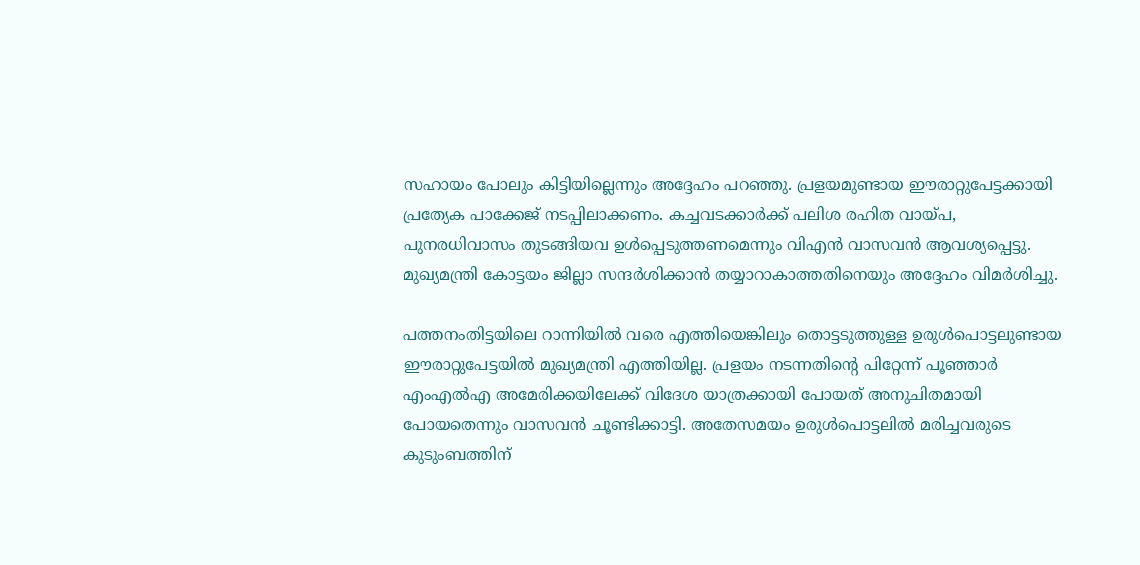സഹായം പോലും കിട്ടിയില്ലെന്നും അദ്ദേഹം പറഞ്ഞു. പ്രളയമുണ്ടായ ഈരാറ്റുപേട്ടക്കായി പ്രത്യേക പാക്കേജ് നടപ്പിലാക്കണം. കച്ചവടക്കാർക്ക് പലിശ രഹിത വായ്പ, പുനരധിവാസം തുടങ്ങിയവ ഉൾപ്പെടുത്തണമെന്നും വിഎൻ വാസവൻ ആവശ്യപ്പെട്ടു. മുഖ്യമന്ത്രി കോട്ടയം ജില്ലാ സന്ദർശിക്കാൻ തയ്യാറാകാത്തതിനെയും അദ്ദേഹം വിമർശിച്ചു.

പത്തനംതിട്ടയിലെ റാന്നിയിൽ വരെ എത്തിയെങ്കിലും തൊട്ടടുത്തുള്ള ഉരുൾപൊട്ടലുണ്ടായ ഈരാറ്റുപേട്ടയിൽ മുഖ്യമന്ത്രി എത്തിയില്ല. പ്രളയം നടന്നതിൻ്റെ പിറ്റേന്ന് പൂഞ്ഞാർ എംഎൽഎ അമേരിക്കയിലേക്ക് വിദേശ യാത്രക്കായി പോയത് അനുചിതമായി പോയതെന്നും വാസവൻ ചൂണ്ടിക്കാട്ടി. അതേസമയം ഉരുൾപൊട്ടലിൽ മരിച്ചവരുടെ കുടുംബത്തിന്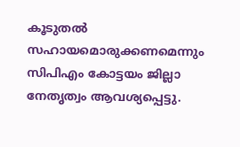കൂടുതൽ സഹായമൊരുക്കണമെന്നും സിപിഎം കോട്ടയം ജില്ലാ നേതൃത്വം ആവശ്യപ്പെട്ടു.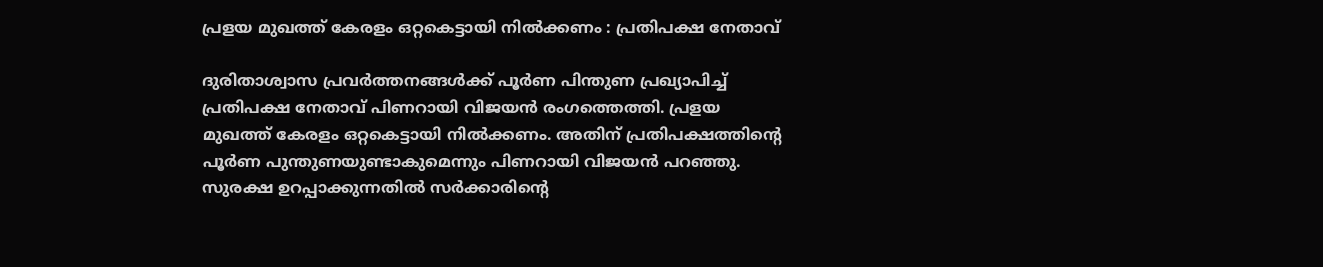പ്രളയ മുഖത്ത് കേരളം ഒറ്റകെട്ടായി നിൽക്കണം : പ്രതിപക്ഷ നേതാവ്

ദുരിതാശ്വാസ പ്രവർത്തനങ്ങൾക്ക് പൂർണ പിന്തുണ പ്രഖ്യാപിച്ച് പ്രതിപക്ഷ നേതാവ് പിണറായി വിജയൻ രംഗത്തെത്തി. പ്രളയ മുഖത്ത് കേരളം ഒറ്റകെട്ടായി നിൽക്കണം. അതിന് പ്രതിപക്ഷത്തിൻ്റെ പൂർണ പുന്തുണയുണ്ടാകുമെന്നും പിണറായി വിജയൻ പറഞ്ഞു. സുരക്ഷ ഉറപ്പാക്കുന്നതിൽ സർക്കാരിൻ്റെ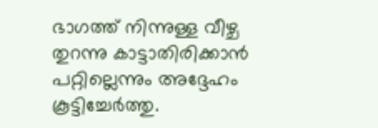ഭാഗത്ത് നിന്നുള്ള വീഴ്ച തുറന്നു കാട്ടാതിരിക്കാൻ പറ്റില്ലെന്നും അദ്ദേഹം കൂട്ടിച്ചേർത്തു.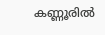കണ്ണൂരിൽ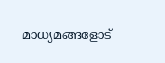മാധ്യമങ്ങളോട്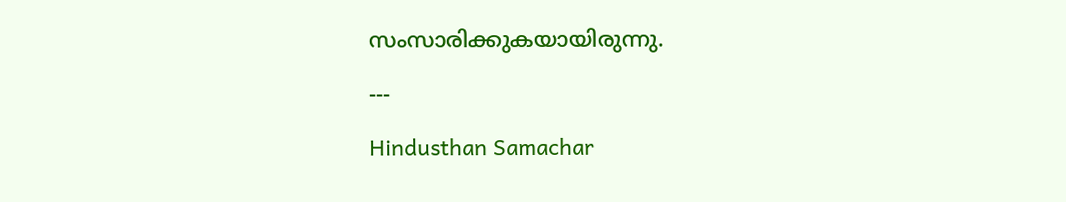സംസാരിക്കുകയായിരുന്നു.

---

Hindusthan Samachar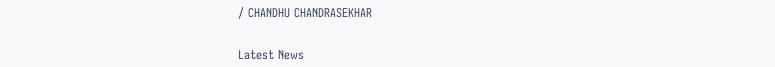/ CHANDHU CHANDRASEKHAR


Latest News